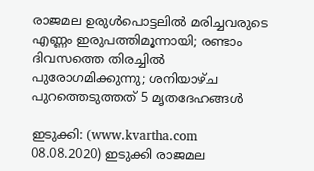രാജമല ഉരുള്‍പൊട്ടലില്‍ മരിച്ചവരുടെ എണ്ണം ഇരുപത്തിമൂന്നായി; രണ്ടാം ദിവസത്തെ തിരച്ചില്‍ പുരോഗമിക്കുന്നു; ശനിയാഴ്ച പുറത്തെടുത്തത് 5 മൃതദേഹങ്ങള്‍

ഇടുക്കി: (www.kvartha.com 08.08.2020) ഇടുക്കി രാജമല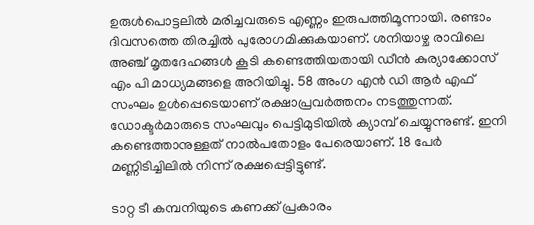ഉരുള്‍പൊട്ടലില്‍ മരിച്ചവരുടെ എണ്ണം ഇരുപത്തിമൂന്നായി. രണ്ടാം ദിവസത്തെ തിരച്ചില്‍ പുരോഗമിക്കുകയാണ്. ശനിയാഴ്ച രാവിലെ അഞ്ച് മൃതദേഹങ്ങള്‍ കൂടി കണ്ടെത്തിയതായി ഡീന്‍ കുര്യാക്കോസ് എം പി മാധ്യമങ്ങളെ അറിയിച്ചു. 58 അംഗ എന്‍ ഡി ആര്‍ എഫ് സംഘം ഉള്‍പ്പെടെയാണ് രക്ഷാപ്രവര്‍ത്തനം നടത്തുന്നത്. ഡോക്ടര്‍മാരുടെ സംഘവും പെട്ടിമുടിയില്‍ ക്യാമ്പ് ചെയ്യുന്നുണ്ട്. ഇനി കണ്ടെത്താനുള്ളത് നാല്‍പതോളം പേരെയാണ്. 18 പേര്‍ മണ്ണിടിച്ചിലില്‍ നിന്ന് രക്ഷപ്പെട്ടിട്ടുണ്ട്.

ടാറ്റ ടീ കമ്പനിയുടെ കണക്ക് പ്രകാരം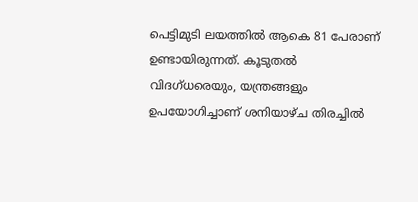പെട്ടിമുടി ലയത്തില്‍ ആകെ 81 പേരാണ് ഉണ്ടായിരുന്നത്. കൂടുതല്‍ വിദഗ്ധരെയും, യന്ത്രങ്ങളും ഉപയോഗിച്ചാണ് ശനിയാഴ്ച തിരച്ചില്‍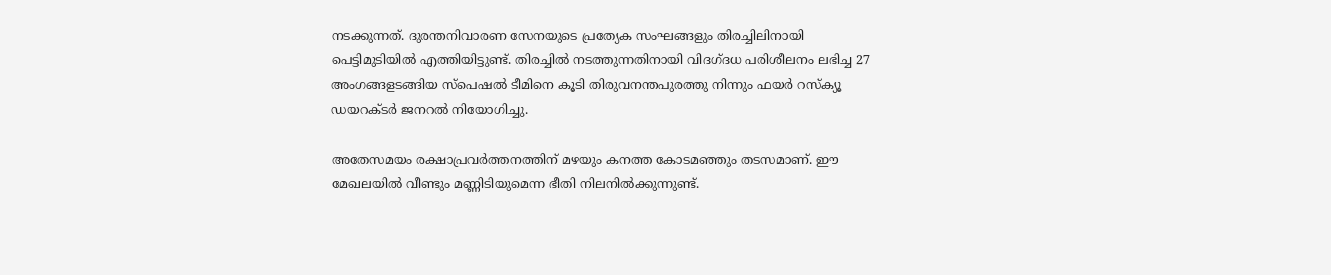നടക്കുന്നത്. ദുരന്തനിവാരണ സേനയുടെ പ്രത്യേക സംഘങ്ങളും തിരച്ചിലിനായി പെട്ടിമുടിയില്‍ എത്തിയിട്ടുണ്ട്. തിരച്ചില്‍ നടത്തുന്നതിനായി വിദഗ്ദധ പരിശീലനം ലഭിച്ച 27 അംഗങ്ങളടങ്ങിയ സ്‌പെഷല്‍ ടീമിനെ കൂടി തിരുവനന്തപുരത്തു നിന്നും ഫയര്‍ റസ്‌ക്യൂ ഡയറക്ടര്‍ ജനറല്‍ നിയോഗിച്ചു.

അതേസമയം രക്ഷാപ്രവര്‍ത്തനത്തിന് മഴയും കനത്ത കോടമഞ്ഞും തടസമാണ്. ഈ മേഖലയില്‍ വീണ്ടും മണ്ണിടിയുമെന്ന ഭീതി നിലനില്‍ക്കുന്നുണ്ട്.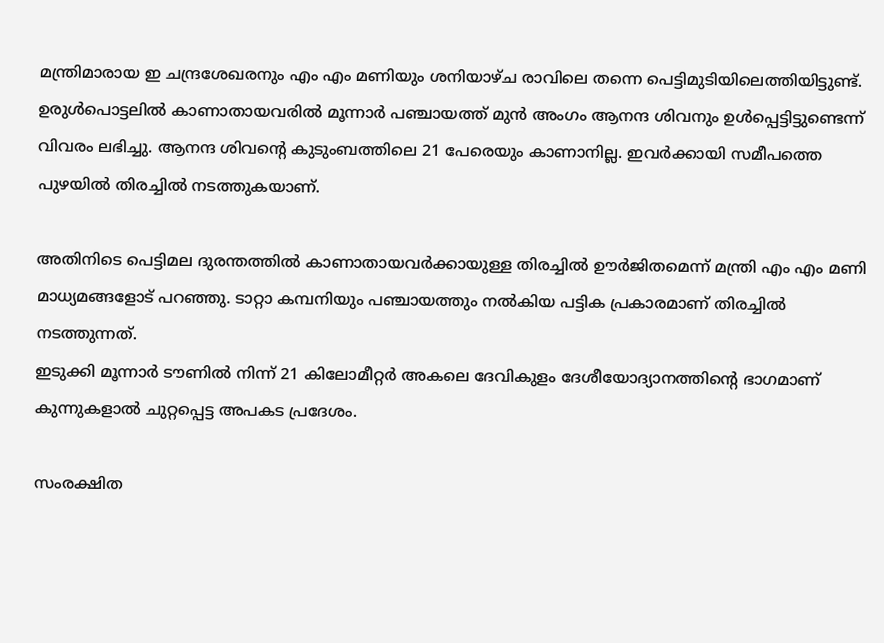മന്ത്രിമാരായ ഇ ചന്ദ്രശേഖരനും എം എം മണിയും ശനിയാഴ്ച രാവിലെ തന്നെ പെട്ടിമുടിയിലെത്തിയിട്ടുണ്ട്. ഉരുള്‍പൊട്ടലില്‍ കാണാതായവരില്‍ മൂന്നാര്‍ പഞ്ചായത്ത് മുന്‍ അംഗം ആനന്ദ ശിവനും ഉള്‍പ്പെട്ടിട്ടുണ്ടെന്ന് വിവരം ലഭിച്ചു. ആനന്ദ ശിവന്റെ കുടുംബത്തിലെ 21 പേരെയും കാണാനില്ല. ഇവര്‍ക്കായി സമീപത്തെ പുഴയില്‍ തിരച്ചില്‍ നടത്തുകയാണ്.

അതിനിടെ പെട്ടിമല ദുരന്തത്തില്‍ കാണാതായവര്‍ക്കായുള്ള തിരച്ചില്‍ ഊര്‍ജിതമെന്ന് മന്ത്രി എം എം മണി മാധ്യമങ്ങളോട് പറഞ്ഞു. ടാറ്റാ കമ്പനിയും പഞ്ചായത്തും നല്‍കിയ പട്ടിക പ്രകാരമാണ് തിരച്ചില്‍ നടത്തുന്നത്.
ഇടുക്കി മൂന്നാർ ടൗണിൽ നിന്ന് 21 കിലോമീറ്റർ അകലെ ദേവികുളം ദേശീയോദ്യാനത്തിന്റെ ഭാഗമാണ് കുന്നുകളാൽ ചുറ്റപ്പെട്ട അപകട പ്രദേശം.

സംരക്ഷിത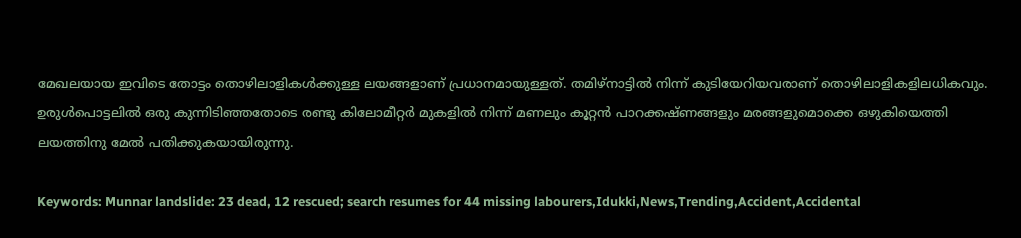മേഖലയായ ഇവിടെ തോട്ടം തൊഴിലാളികൾക്കുള്ള ലയങ്ങളാണ് പ്രധാനമായുള്ളത്. തമിഴ്നാട്ടിൽ നിന്ന് കുടിയേറിയവരാണ് തൊഴിലാളികളിലധികവും. ഉരുൾപൊട്ടലിൽ ഒരു കുന്നിടിഞ്ഞതോടെ രണ്ടു കിലോമീറ്റർ മുകളിൽ നിന്ന്‌ മണലും കൂറ്റൻ പാറക്കഷ്ണങ്ങളും മരങ്ങളുമൊക്കെ ഒഴുകിയെത്തി ലയത്തിനു മേൽ പതിക്കുകയായിരുന്നു.

Keywords: Munnar landslide: 23 dead, 12 rescued; search resumes for 44 missing labourers,Idukki,News,Trending,Accident,Accidental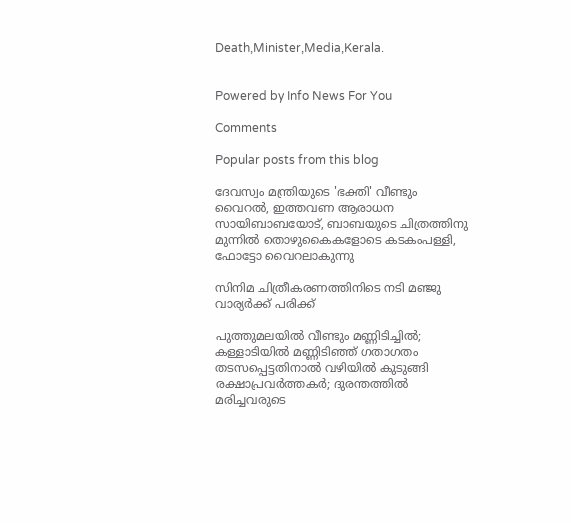Death,Minister,Media,Kerala.


Powered by Info News For You

Comments

Popular posts from this blog

ദേവസ്വം മന്ത്രിയുടെ 'ഭക്തി' വീണ്ടും വൈറല്‍, ഇത്തവണ ആരാധന സായിബാബയോട്, ബാബയുടെ ചിത്രത്തിനു മുന്നില്‍ തൊഴുകൈകളോടെ കടകംപള്ളി, ഫോട്ടോ വൈറലാകുന്നു

സിനിമ ചിത്രീകരണത്തിനിടെ നടി മഞ്ജു വാര്യര്‍ക്ക് പരിക്ക്

പുത്തുമലയില്‍ വീണ്ടും മണ്ണിടിച്ചില്‍; കള്ളാടിയില്‍ മണ്ണിടിഞ്ഞ് ഗതാഗതം തടസപ്പെട്ടതിനാല്‍ വഴിയില്‍ കുടുങ്ങി രക്ഷാപ്രവര്‍ത്തകര്‍; ദുരന്തത്തില്‍ മരിച്ചവരുടെ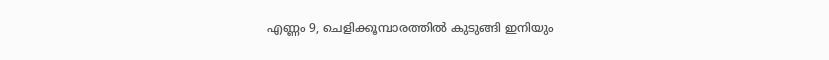എണ്ണം 9, ചെളിക്കൂമ്പാരത്തില്‍ കുടുങ്ങി ഇനിയും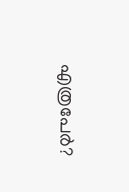എത്രപേര്‍?